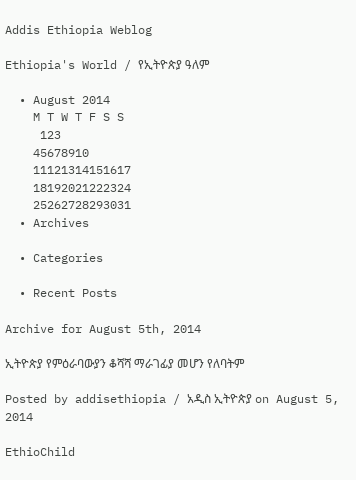Addis Ethiopia Weblog

Ethiopia's World / የኢትዮጵያ ዓለም

  • August 2014
    M T W T F S S
     123
    45678910
    11121314151617
    18192021222324
    25262728293031
  • Archives

  • Categories

  • Recent Posts

Archive for August 5th, 2014

ኢትዮጵያ የምዕራባውያን ቆሻሻ ማራገፊያ መሆን የለባትም

Posted by addisethiopia / አዲስ ኢትዮጵያ on August 5, 2014

EthioChild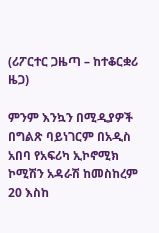(ሪፖርተር ጋዜጣ – ከተቆርቋሪ ዜጋ)

ምንም እንኳን በሚዲያዎች በግልጽ ባይነገርም በአዲስ አበባ የአፍሪካ ኢኮኖሚክ ኮሚሽን አዳራሽ ከመስከረም 20 እስከ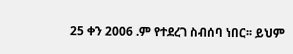25 ቀን 2006 .ም የተደረገ ስብሰባ ነበር፡፡ ይህም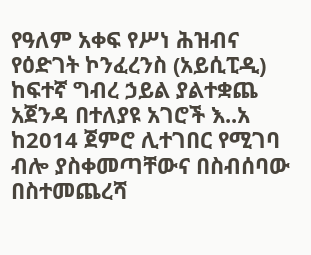የዓለም አቀፍ የሥነ ሕዝብና የዕድገት ኮንፈረንስ (አይሲፒዲ) ከፍተኛ ግብረ ኃይል ያልተቋጨ አጀንዳ በተለያዩ አገሮች እ..አ ከ2014 ጀምሮ ሊተገበር የሚገባ ብሎ ያስቀመጣቸውና በስብሰባው በስተመጨረሻ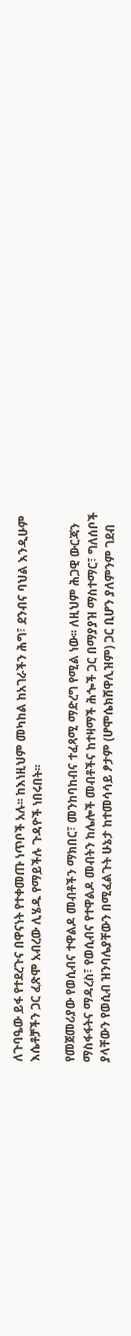ለጉባዔው ይፋ የተደረጉና በዋናነት የተቀመጡ ነጥቦች አሉ፡፡ ከእነዚህም መካከል ከአገራችን ሕግ፣ ደንብና ባህል እንዲሁም እሴቶቻችን ጋር ፈጽሞ አብረው ሊሄዱ የማይችሉ ጉዳዮች ነበሩበት፡፡

የመጀመሪያው የወሲብና ተዋልዶ መብቶችን ማክበር፣ መንከባከብና ተፈጻሚ ማድረግ የሚል ነው፡፡ ለዚህም ሕጋዊ ውርጃን ማስፋፋትና ማዳረስ፣ የወሲብና የተዋልዶ መብትን ከሌሎች መብቶችና ከተዛማች ሕጐች ጋር በማያያዝ ማስተማር፣ ግለሰቦች ያላቸውን የወሲብ ዝንባሌያቸውን በሚፈልጉት ሁኔታ ከተመሳሳይ ፆታም (ሆሞሴክሸዋሊዝም) ጋር ቢሆን ያለምንም ገደብ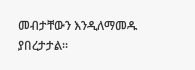መብታቸውን እንዲለማመዱ ያበረታታል፡፡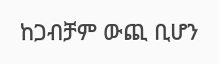ከጋብቻም ውጪ ቢሆን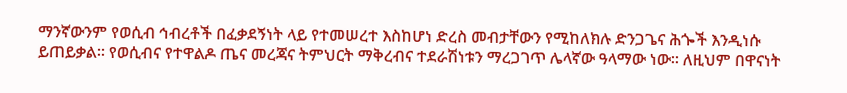ማንኛውንም የወሲብ ኅብረቶች በፈቃደኝነት ላይ የተመሠረተ እስከሆነ ድረስ መብታቸውን የሚከለክሉ ድንጋጌና ሕጐች እንዲነሱ ይጠይቃል፡፡ የወሲብና የተዋልዶ ጤና መረጃና ትምህርት ማቅረብና ተደራሽነቱን ማረጋገጥ ሌላኛው ዓላማው ነው፡፡ ለዚህም በዋናነት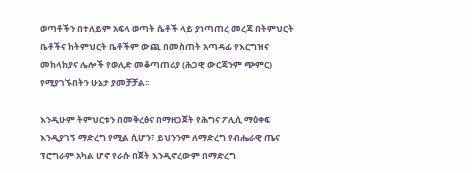ወጣቶችን በተለይም አፍላ ወጣት ሴቶች ላይ ያነጣጠረ መረጃ በትምህርት ቤቶችና ከትምህርት ቤቶችም ውጪ በመስጠት አጣዳፊ የእርግዝና መከላከያና ሌሎች የወሊድ መቆጣጠሪያ (ሕጋዊ ውርጃንም ጭምር) የሚያገኙበትን ሁኔታ ያመቻቻል፡፡

እንዲሁም ትምህርቱን በመቅረፅና በማዘጋጀት የሕግና ፖሊሲ ማዕቀፍ እንዲያገኝ ማድረግ የሚል ሲሆን፣ ይህንንም ለማድረግ የብሔራዊ ጤና ፕሮግራም አካል ሆኖ የራሱ በጀት እንዲኖረውም በማድረግ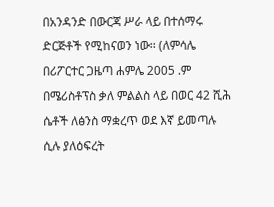በአንዳንድ በውርጃ ሥራ ላይ በተሰማሩ ድርጅቶች የሚከናወን ነው፡፡ (ለምሳሌ በሪፖርተር ጋዜጣ ሐምሌ 2005 .ም በሜሪስቶፕስ ቃለ ምልልስ ላይ በወር 42 ሺሕ ሴቶች ለፅንስ ማቋረጥ ወደ እኛ ይመጣሉ ሲሉ ያለዕፍረት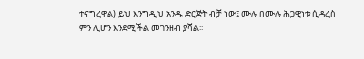ተናግረዋል) ይህ እንግዲህ አንዱ ድርጅት ብቻ ነው፤ ሙሉ በሙሉ ሕጋዊነቱ ሲዳረስ ምን ሊሆን እንደሚችል መገንዘብ ያሻል፡፡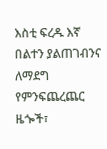እስቲ ፍረዱ እኛ በልተን ያልጠገብንና ለማደግ የምንፍጨረጨር ዜጐች፣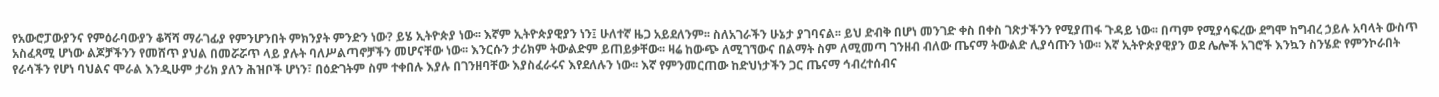የአውሮፓውያንና የምዕራባውያን ቆሻሻ ማራገፊያ የምንሆንበት ምክንያት ምንድን ነው? ይሄ ኢትዮጵያ ነው፡፡ እኛም ኢትዮጵያዊያን ነን፤ ሁለተኛ ዜጋ አይደለንም፡፡ ስለአገራችን ሁኔታ ያገባናል፡፡ ይህ ድብቅ በሆነ መንገድ ቀስ በቀስ ገጽታችንን የሚያጠፋ ጉዳይ ነው፡፡ በጣም የሚያሳፍረው ደግሞ ከግብረ ኃይሉ አባላት ውስጥ አስፈጻሚ ሆነው ልጆቻችንን የመሸጥ ያህል በመሯሯጥ ላይ ያሉት ባለሥልጣኖቻችን መሆናቸው ነው፡፡ እንርሱን ታሪክም ትውልድም ይጠይቃቸው፡፡ ዛሬ ከውጭ ለሚገኘውና በልማት ስም ለሚመጣ ገንዘብ ብለው ጤናማ ትውልድ ሊያሳጡን ነው፡፡ እኛ ኢትዮጵያዊያን ወደ ሌሎች አገሮች እንኳን ስንሄድ የምንኮራበት የራሳችን የሆነ ባህልና ሞራል እንዲሁም ታሪክ ያለን ሕዝቦች ሆነን፣ በዕድገትም ስም ተቀበሉ እያሉ በገንዘባቸው እያስፈራሩና እየደለሉን ነው፡፡ እኛ የምንመርጠው ከድህነታችን ጋር ጤናማ ኅብረተሰብና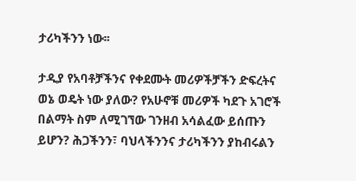ታሪካችንን ነው፡፡

ታዲያ የአባቶቻችንና የቀደሙት መሪዎችቻችን ድፍረትና ወኔ ወዴት ነው ያለው? የአሁኖቹ መሪዎች ካደጉ አገሮች በልማት ስም ለሚገኘው ገንዘብ አሳልፈው ይሰጡን ይሆን? ሕጋችንን፣ ባህላችንንና ታሪካችንን ያከብሩልን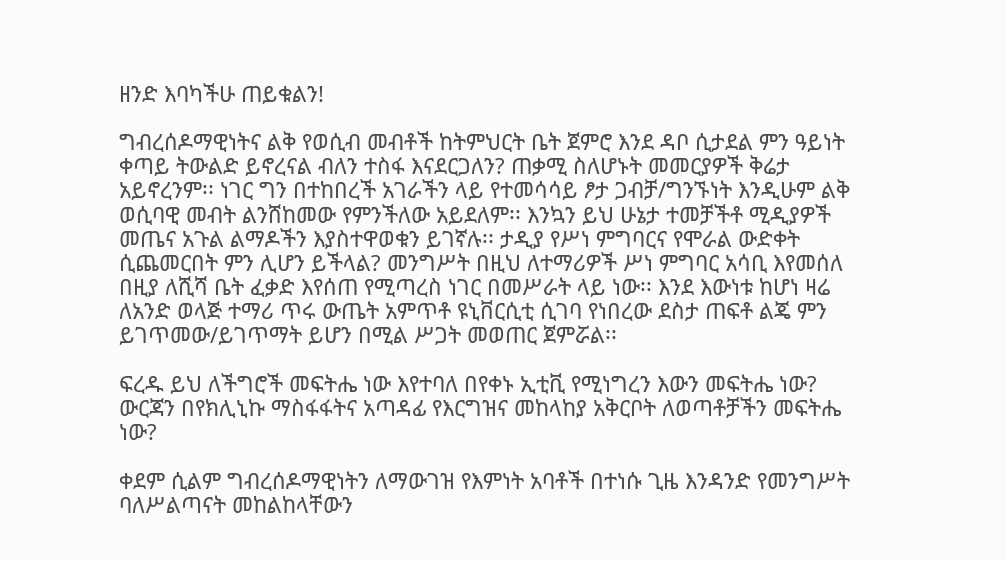ዘንድ እባካችሁ ጠይቁልን!

ግብረሰዶማዊነትና ልቅ የወሲብ መብቶች ከትምህርት ቤት ጀምሮ እንደ ዳቦ ሲታደል ምን ዓይነት ቀጣይ ትውልድ ይኖረናል ብለን ተስፋ እናደርጋለን? ጠቃሚ ስለሆኑት መመርያዎች ቅሬታ አይኖረንም፡፡ ነገር ግን በተከበረች አገራችን ላይ የተመሳሳይ ፆታ ጋብቻ/ግንኙነት እንዲሁም ልቅ ወሲባዊ መብት ልንሸከመው የምንችለው አይደለም፡፡ እንኳን ይህ ሁኔታ ተመቻችቶ ሚዲያዎች መጤና አጉል ልማዶችን እያስተዋወቁን ይገኛሉ፡፡ ታዲያ የሥነ ምግባርና የሞራል ውድቀት ሲጨመርበት ምን ሊሆን ይችላል? መንግሥት በዚህ ለተማሪዎች ሥነ ምግባር አሳቢ እየመሰለ በዚያ ለሺሻ ቤት ፈቃድ እየሰጠ የሚጣረስ ነገር በመሥራት ላይ ነው፡፡ እንደ እውነቱ ከሆነ ዛሬ ለአንድ ወላጅ ተማሪ ጥሩ ውጤት አምጥቶ ዩኒቨርሲቲ ሲገባ የነበረው ደስታ ጠፍቶ ልጄ ምን ይገጥመው/ይገጥማት ይሆን በሚል ሥጋት መወጠር ጀምሯል፡፡

ፍረዱ ይህ ለችግሮች መፍትሔ ነው እየተባለ በየቀኑ ኢቲቪ የሚነግረን እውን መፍትሔ ነው? ውርጃን በየክሊኒኩ ማስፋፋትና አጣዳፊ የእርግዝና መከላከያ አቅርቦት ለወጣቶቻችን መፍትሔ ነው?

ቀደም ሲልም ግብረሰዶማዊነትን ለማውገዝ የእምነት አባቶች በተነሱ ጊዜ እንዳንድ የመንግሥት ባለሥልጣናት መከልከላቸውን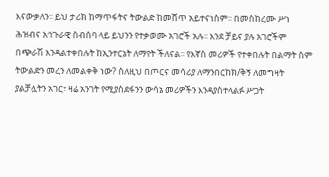እናውቃለን፡፡ ይህ ታሪክ ከማጥፋትና ትውልድ ከመሸጥ አይተናነስም፡፡ በመስከረሙ ሥነ ሕዝብና አኅጉራዊ ስብሰባ ላይ ይህንን የተቃወሙ አገሮች አሉ፡፡ እንደ ቻይና ያሉ አገሮችም በጭራሽ እንዳልተቀበሉት ከኢንተርኔት ለማየት ችለናል፡፡ የእኛስ መሪዎች የተቀበሉት በልማት ስም ትውልድን መረን ለመልቀቅ ነው? ስለዚህ በጦርና መሳሪያ ለማንበርከክ/ቅኝ ለመግዛት ያልቻሏትን አገር፣ ዛሬ አንገት የሚያስደፋንን ውሳኔ መሪዎችን እንዳያስተላልፉ ሥጋት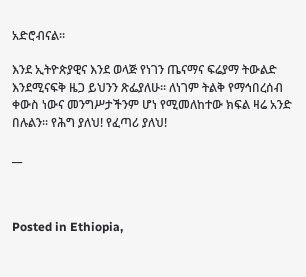አድሮብናል፡፡

እንደ ኢትዮጵያዊና እንደ ወላጅ የነገን ጤናማና ፍሬያማ ትውልድ እንደሚናፍቅ ዜጋ ይህንን ጽፌያለሁ፡፡ ለነገም ትልቅ የማኅበረሰብ ቀውስ ነውና መንግሥታችንም ሆነ የሚመለከተው ክፍል ዛሬ አንድ በሉልን፡፡ የሕግ ያለህ! የፈጣሪ ያለህ!

__



Posted in Ethiopia,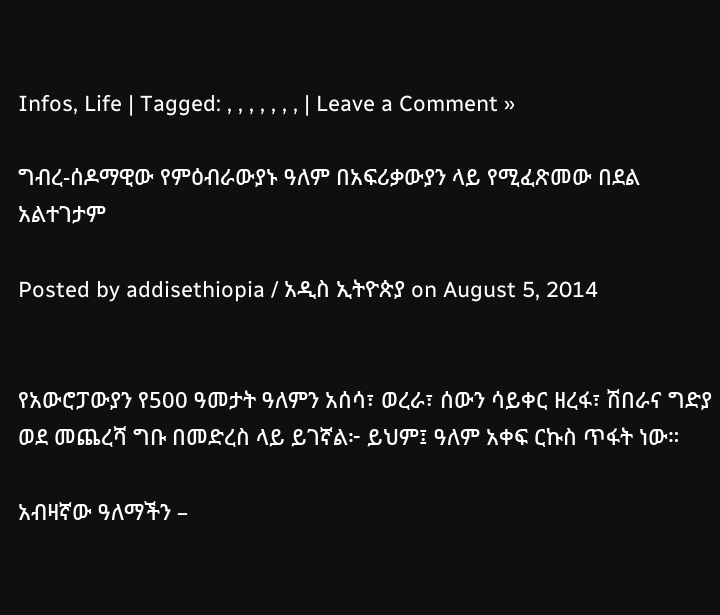Infos, Life | Tagged: , , , , , , , | Leave a Comment »

ግብረ-ሰዶማዊው የምዕብራውያኑ ዓለም በአፍሪቃውያን ላይ የሚፈጽመው በደል አልተገታም

Posted by addisethiopia / አዲስ ኢትዮጵያ on August 5, 2014


የአውሮፓውያን የ500 ዓመታት ዓለምን አሰሳ፣ ወረራ፣ ሰውን ሳይቀር ዘረፋ፣ ሽበራና ግድያ ወደ መጨረሻ ግቡ በመድረስ ላይ ይገኛል፦ ይህም፤ ዓለም አቀፍ ርኩስ ጥፋት ነው።

አብዛኛው ዓለማችን –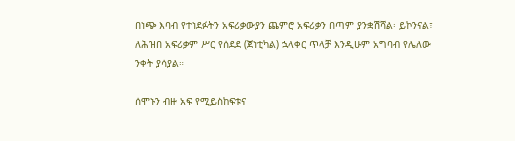በነጭ እባብ የተነደፉትን አፍሪቃውያን ጨምሮ አፍሪቃን በጣም ያንቋሽሻል፡ ይኮንናል፣ ለሕዝበ አፍሪቃም ሥር የሰደደ (ጀነቲካል) ኋላቀር ጥላቻ እንዲሁም አግባብ የሌለው ንቀት ያሳያል።

ሰሞኑን ብዙ አፍ የሚይስከፍቱና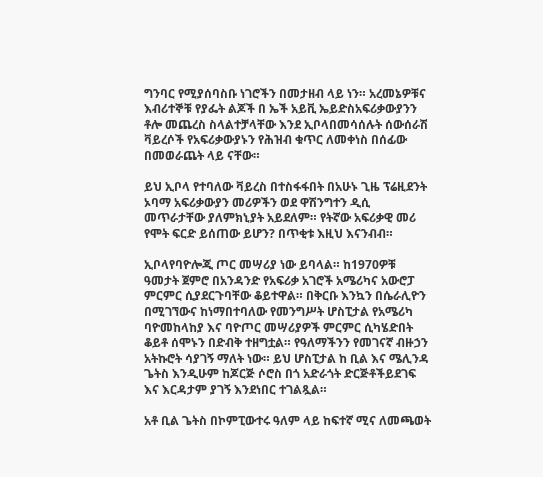ግንባር የሚያሰባስቡ ነገሮችን በመታዘብ ላይ ነን። አረመኔዎቹና እብሪተኞቹ የያፌት ልጆች በ ኤች አይቪ ኤይድስአፍሪቃውያንን ቶሎ መጨረስ ስላልተቻላቸው እንደ ኢቦላበመሳሰሉት ሰውሰራሽ ቫይረሶች የአፍሪቃውያኑን የሕዝብ ቁጥር ለመቀነስ በሰፊው በመወራጨት ላይ ናቸው።

ይህ ኢቦላ የተባለው ቫይረስ በተስፋፋበት በአሁኑ ጊዜ ፕሬዚደንት ኦባማ አፍሪቃውያን መሪዎችን ወደ ዋሽንግተን ዲሲ መጥራታቸው ያለምክኒያት አይደለም። የትኛው አፍሪቃዊ መሪ የሞት ፍርድ ይሰጠው ይሆን? በጥቂቱ እዚህ እናንብብ።

ኢቦላየባዮሎጂ ጦር መሣሪያ ነው ይባላል። ከ1970ዎቹ ዓመታት ጀምሮ በአንዳንድ የአፍሪቃ አገሮች አሜሪካና አውሮፓ ምርምር ሲያደርጉባቸው ቆይተዋል። በቅርቡ እንኳን በሴራሊዮን በሚገኘውና ከነማበተባለው የመንግሥት ሆስፒታል የአሜሪካ ባዮመከላከያ እና ባዮጦር መሣሪያዎች ምርምር ሲካሄድበት ቆይቶ ሰሞኑን በድብቅ ተዘግቷል። የዓለማችንን የመገናኛ ብዙኃን አትኩሮት ሳያገኝ ማለት ነው። ይህ ሆስፒታል ከ ቢል እና ሜሊንዳ ጌትስ እንዲሁም ከጆርጅ ሶሮስ በጎ አድራጎት ድርጅቶችይደገፍ እና እርዳታም ያገኝ እንደነበር ተገልጿል።

አቶ ቢል ጌትስ በኮምፒውተሩ ዓለም ላይ ከፍተኛ ሚና ለመጫወት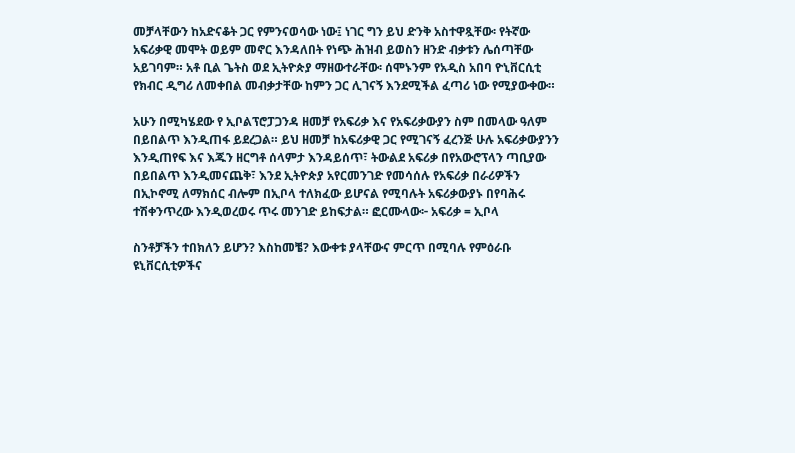መቻላቸውን ከአድናቆት ጋር የምንናወሳው ነው፤ ነገር ግን ይህ ድንቅ አስተዋጿቸው፡ የትኛው አፍሪቃዊ መሞት ወይም መኖር እንዳለበት የነጭ ሕዝብ ይወስን ዘንድ ብቃቱን ሌሰጣቸው አይገባም። አቶ ቢል ጌትስ ወደ ኢትዮጵያ ማዘውተራቸው፡ ሰሞኑንም የአዲስ አበባ ዮኒቨርሲቲ የክብር ዲግሪ ለመቀበል መብቃታቸው ከምን ጋር ሊገናኝ እንደሚችል ፈጣሪ ነው የሚያውቀው።

አሁን በሚካሄደው የ ኢቦልፕሮፓጋንዳ ዘመቻ የአፍሪቃ እና የአፍሪቃውያን ስም በመላው ዓለም በይበልጥ እንዲጠፋ ይደረጋል። ይህ ዘመቻ ከአፍሪቃዊ ጋር የሚገናኝ ፈረንጅ ሁሉ አፍሪቃውያንን እንዲጠየፍ እና እጁን ዘርግቶ ሰላምታ እንዳይሰጥ፣ ትውልደ አፍሪቃ በየአውሮፕላን ጣቢያው በይበልጥ እንዲመናጨቅ፣ እንደ ኢትዮጵያ አየርመንገድ የመሳሰሉ የአፍሪቃ በራሪዎችን በኢኮኖሚ ለማክሰር ብሎም በኢቦላ ተለክፈው ይሆናል የሚባሉት አፍሪቃውያኑ በየባሕሩ ተሽቀንጥረው እንዲወረወሩ ጥሩ መንገድ ይከፍታል። ፎርሙላው፦ አፍሪቃ = ኢቦላ

ስንቶቻችን ተበክለን ይሆን? እስከመቼ? እውቀቱ ያላቸውና ምርጥ በሚባሉ የምዕራቡ ዩኒቨርሲቲዎችና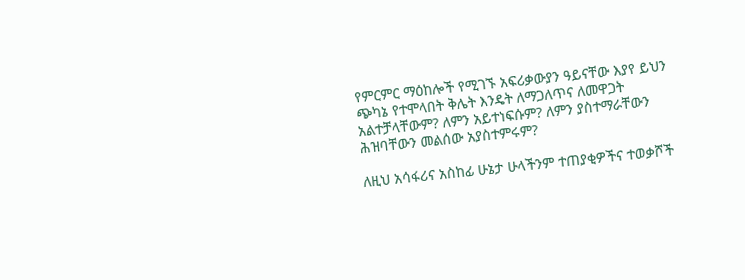የምርምር ማዕከሎች የሚገኙ አፍሪቃውያን ዓይናቸው እያየ ይህን ጭካኔ የተሞላበት ቅሌት እንዴት ለማጋለጥና ለመዋጋት አልተቻላቸውም? ለምን አይተነፍሱም? ለምን ያስተማራቸውን ሕዝባቸውን መልሰው አያስተምሩም?

ለዚህ አሳፋሪና አስከፊ ሁኔታ ሁላችንም ተጠያቂዎችና ተወቃሾች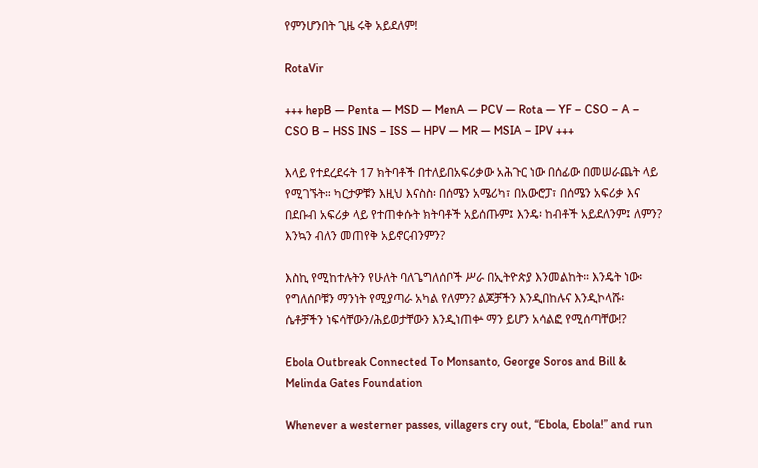የምንሆንበት ጊዜ ሩቅ አይደለም!

RotaVir

+++ hepB — Penta — MSD — MenA — PCV — Rota — YF – CSO – A – CSO B – HSS INS – ISS — HPV — MR — MSIA – IPV +++

እላይ የተደረደሩት 17 ክትባቶች በተለይበአፍሪቃው አሕጉር ነው በሰፊው በመሠራጨት ላይ የሚገኙት። ካርታዎቹን እዚህ እናስስ፡ በሰሜን አሜሪካ፣ በአውሮፓ፣ በሰሜን አፍሪቃ እና በደቡብ አፍሪቃ ላይ የተጠቀሱት ክትባቶች አይሰጡም፤ እንዴ፡ ከብቶች አይደለንም፤ ለምን? እንኳን ብለን መጠየቅ አይኖርብንምን?

እስኪ የሚከተሉትን የሁለት ባለጌግለሰቦች ሥራ በኢትዮጵያ እንመልከት። እንዴት ነው፡ የግለሰቦቹን ማንነት የሚያጣራ አካል የለምን? ልጆቻችን እንዲበከሉና እንዲኮላሹ፡ ሴቶቻችን ነፍሳቸውን/ሕይወታቸውን እንዲነጠቍ ማን ይሆን አሳልፎ የሚሰጣቸው!?

Ebola Outbreak Connected To Monsanto, George Soros and Bill & Melinda Gates Foundation

Whenever a westerner passes, villagers cry out, “Ebola, Ebola!” and run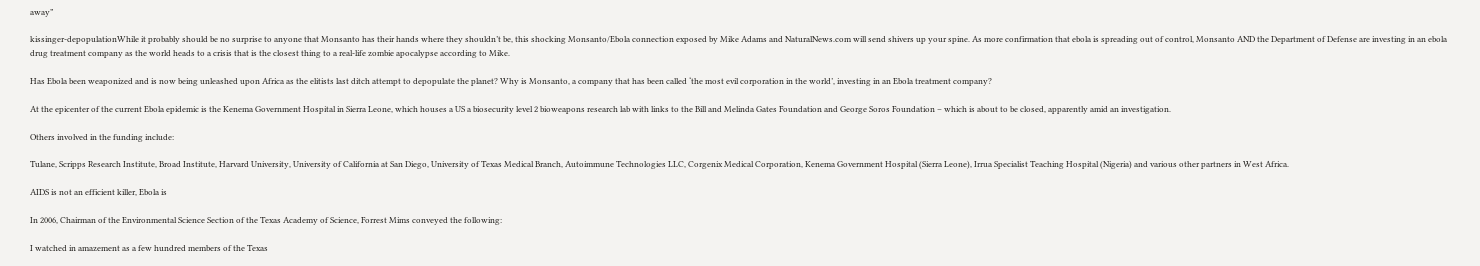away”

kissinger-depopulationWhile it probably should be no surprise to anyone that Monsanto has their hands where they shouldn’t be, this shocking Monsanto/Ebola connection exposed by Mike Adams and NaturalNews.com will send shivers up your spine. As more confirmation that ebola is spreading out of control, Monsanto AND the Department of Defense are investing in an ebola drug treatment company as the world heads to a crisis that is the closest thing to a real-life zombie apocalypse according to Mike.

Has Ebola been weaponized and is now being unleashed upon Africa as the elitists last ditch attempt to depopulate the planet? Why is Monsanto, a company that has been called ‘the most evil corporation in the world’, investing in an Ebola treatment company?

At the epicenter of the current Ebola epidemic is the Kenema Government Hospital in Sierra Leone, which houses a US a biosecurity level 2 bioweapons research lab with links to the Bill and Melinda Gates Foundation and George Soros Foundation – which is about to be closed, apparently amid an investigation.

Others involved in the funding include:

Tulane, Scripps Research Institute, Broad Institute, Harvard University, University of California at San Diego, University of Texas Medical Branch, Autoimmune Technologies LLC, Corgenix Medical Corporation, Kenema Government Hospital (Sierra Leone), Irrua Specialist Teaching Hospital (Nigeria) and various other partners in West Africa.

AIDS is not an efficient killer, Ebola is

In 2006, Chairman of the Environmental Science Section of the Texas Academy of Science, Forrest Mims conveyed the following:

I watched in amazement as a few hundred members of the Texas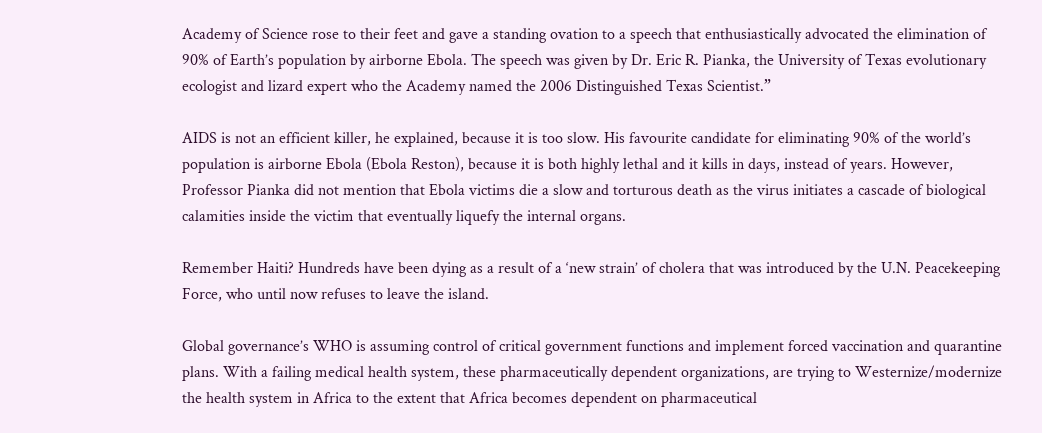Academy of Science rose to their feet and gave a standing ovation to a speech that enthusiastically advocated the elimination of 90% of Earth’s population by airborne Ebola. The speech was given by Dr. Eric R. Pianka, the University of Texas evolutionary ecologist and lizard expert who the Academy named the 2006 Distinguished Texas Scientist.”

AIDS is not an efficient killer, he explained, because it is too slow. His favourite candidate for eliminating 90% of the world’s population is airborne Ebola (Ebola Reston), because it is both highly lethal and it kills in days, instead of years. However, Professor Pianka did not mention that Ebola victims die a slow and torturous death as the virus initiates a cascade of biological calamities inside the victim that eventually liquefy the internal organs.

Remember Haiti? Hundreds have been dying as a result of a ‘new strain’ of cholera that was introduced by the U.N. Peacekeeping Force, who until now refuses to leave the island.

Global governance’s WHO is assuming control of critical government functions and implement forced vaccination and quarantine plans. With a failing medical health system, these pharmaceutically dependent organizations, are trying to Westernize/modernize the health system in Africa to the extent that Africa becomes dependent on pharmaceutical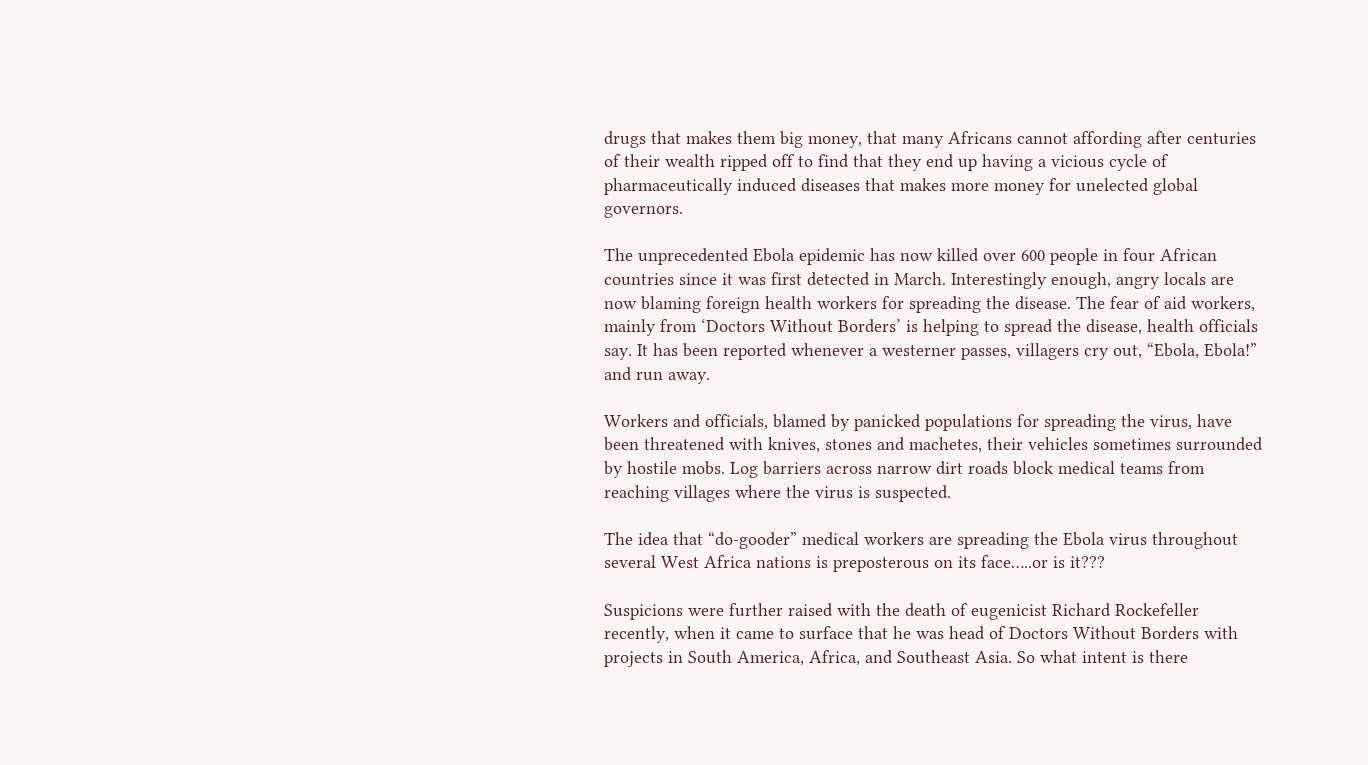drugs that makes them big money, that many Africans cannot affording after centuries of their wealth ripped off to find that they end up having a vicious cycle of pharmaceutically induced diseases that makes more money for unelected global governors.

The unprecedented Ebola epidemic has now killed over 600 people in four African countries since it was first detected in March. Interestingly enough, angry locals are now blaming foreign health workers for spreading the disease. The fear of aid workers, mainly from ‘Doctors Without Borders’ is helping to spread the disease, health officials say. It has been reported whenever a westerner passes, villagers cry out, “Ebola, Ebola!” and run away.

Workers and officials, blamed by panicked populations for spreading the virus, have been threatened with knives, stones and machetes, their vehicles sometimes surrounded by hostile mobs. Log barriers across narrow dirt roads block medical teams from reaching villages where the virus is suspected.

The idea that “do-gooder” medical workers are spreading the Ebola virus throughout several West Africa nations is preposterous on its face…..or is it???

Suspicions were further raised with the death of eugenicist Richard Rockefeller recently, when it came to surface that he was head of Doctors Without Borders with projects in South America, Africa, and Southeast Asia. So what intent is there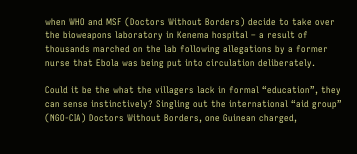when WHO and MSF (Doctors Without Borders) decide to take over the bioweapons laboratory in Kenema hospital – a result of thousands marched on the lab following allegations by a former nurse that Ebola was being put into circulation deliberately.

Could it be the what the villagers lack in formal “education”, they can sense instinctively? Singling out the international “aid group” (NGO-CIA) Doctors Without Borders, one Guinean charged,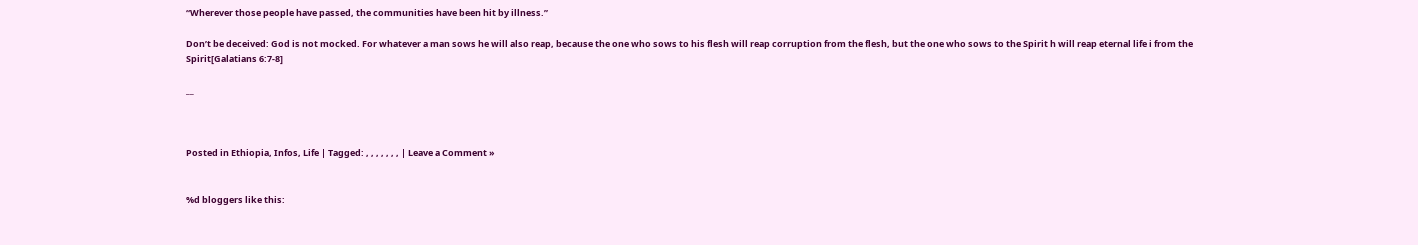“Wherever those people have passed, the communities have been hit by illness.”

Don’t be deceived: God is not mocked. For whatever a man sows he will also reap, because the one who sows to his flesh will reap corruption from the flesh, but the one who sows to the Spirit h will reap eternal life i from the Spirit[Galatians 6:7-8]

__



Posted in Ethiopia, Infos, Life | Tagged: , , , , , , , | Leave a Comment »


%d bloggers like this: